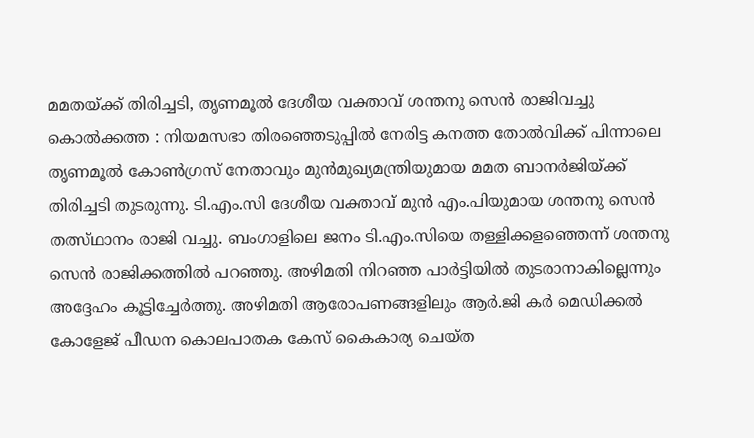മമതയ്ക്ക് തിരിച്ചടി, തൃണമൂൽ ദേശീയ വക്താവ് ശന്തനു സെൻ രാജിവച്ചു
കൊൽക്കത്ത : നിയമസഭാ തിരഞ്ഞെടുപ്പിൽ നേരിട്ട കനത്ത തോൽവിക്ക് പിന്നാലെ തൃണമൂൽ കോൺഗ്രസ് നേതാവും മുൻമുഖ്യമന്ത്രിയുമായ മമത ബാനർജിയ്ക്ക് തിരിച്ചടി തുടരുന്നു. ടി.എം.സി ദേശീയ വക്താവ് മുൻ എം.പിയുമായ ശന്തനു സെൻ തത്സ്ഥാനം രാജി വച്ചു. ബംഗാളിലെ ജനം ടി.എം.സിയെ തള്ളിക്കളഞ്ഞെന്ന് ശന്തനു സെൻ രാജിക്കത്തിൽ പറഞ്ഞു. അഴിമതി നിറഞ്ഞ പാർട്ടിയിൽ തുടരാനാകില്ലെന്നും അദ്ദേഹം കൂട്ടിച്ചേർത്തു. അഴിമതി ആരോപണങ്ങളിലും ആർ.ജി കർ മെഡിക്കൽ കോളേജ് പീഡന കൊലപാതക കേസ് കൈകാര്യ ചെയ്ത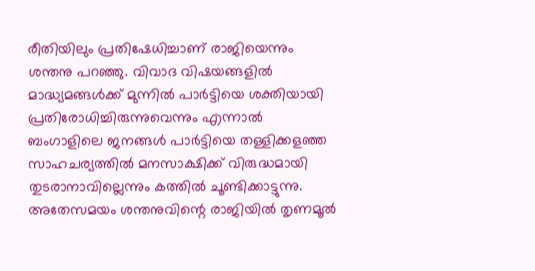രീതിയിലും പ്രതിഷേധിച്ചാണ് രാജിയെന്നും ശന്തനു പറഞ്ഞു. വിവാദ വിഷയങ്ങളിൽ മാദ്ധ്യമങ്ങൾക്ക് മുന്നിൽ പാർട്ടിയെ ശക്തിയായി പ്രതിരോധിച്ചിരുന്നുവെന്നും എന്നാൽ ബംഗാളിലെ ജനങ്ങൾ പാർട്ടിയെ തള്ളിക്കളഞ്ഞ സാഹചര്യത്തിൽ മനസാക്ഷിക്ക് വിരുദ്ധമായി തുടരാനാവില്ലെന്നും കത്തിൽ ചൂണ്ടിക്കാട്ടുന്നു.
അതേസമയം ശന്തനുവിന്റെ രാജിയിൽ തൃണമൂൽ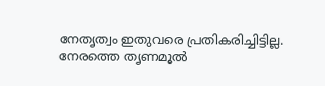നേതൃത്വം ഇതുവരെ പ്രതികരിച്ചിട്ടില്ല. നേരത്തെ തൃണമൂൽ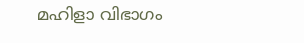മഹിളാ വിഭാഗം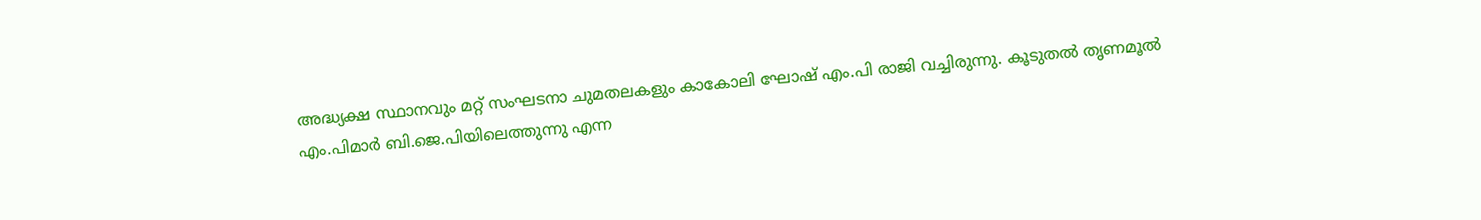അദ്ധ്യക്ഷ സ്ഥാനവും മറ്റ് സംഘടനാ ചുമതലകളും കാകോലി ഘോഷ് എം.പി രാജി വച്ചിരുന്നു. കൂടുതൽ തൃണമൂൽ എം.പിമാർ ബി.ജെ.പിയിലെത്തുന്നു എന്ന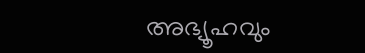അഭ്യൂഹവും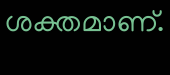ശക്തമാണ്.